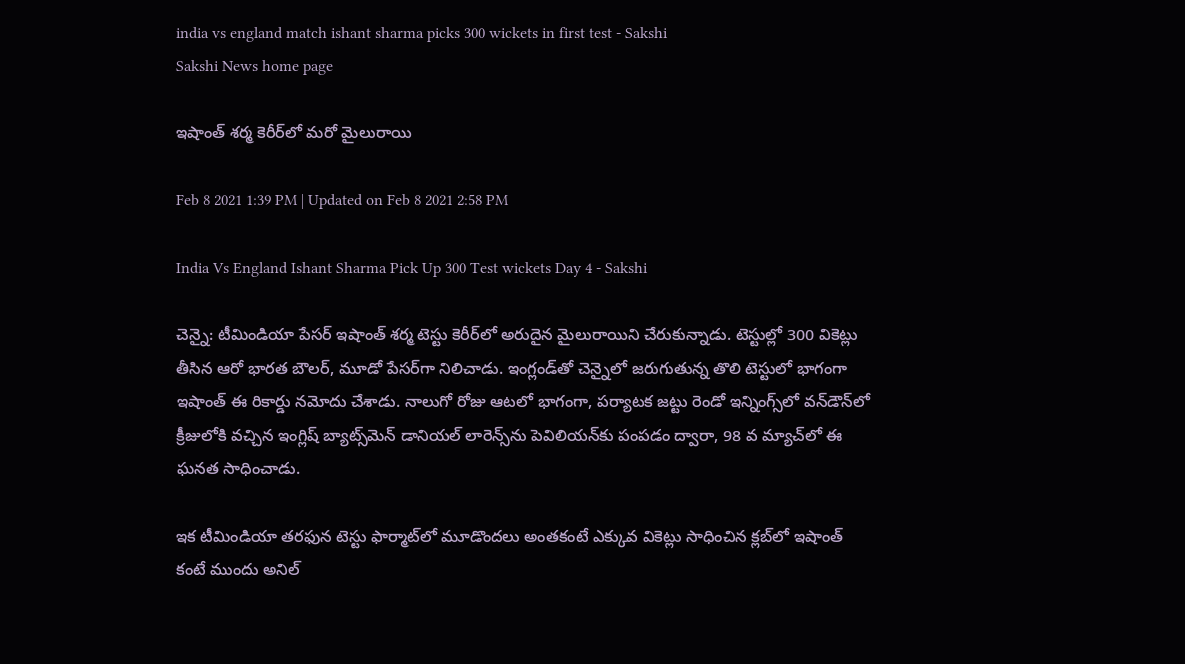india vs england match ishant sharma picks 300 wickets in first test - Sakshi
Sakshi News home page

ఇషాంత్‌ శర్మ కెరీర్‌లో మరో మైలురాయి

Feb 8 2021 1:39 PM | Updated on Feb 8 2021 2:58 PM

India Vs England Ishant Sharma Pick Up 300 Test wickets Day 4 - Sakshi

చెన్నై: టీమిండియా పేసర్‌ ఇషాంత్‌ శర్మ టెస్టు కెరీర్‌లో అరుదైన మైలురాయిని చేరుకున్నాడు. టెస్టుల్లో 300 వికెట్లు తీసిన ఆరో భారత బౌలర్, మూడో పేసర్‌‌గా నిలిచాడు. ఇంగ్లండ్‌తో చెన్నైలో జరుగుతున్న తొలి టెస్టులో భాగంగా ఇషాంత్‌ ఈ రికార్డు నమోదు చేశాడు. నాలుగో రోజు ఆటలో భాగంగా, పర్యాటక జట్టు రెండో ఇన్నింగ్స్‌లో వన్‌డౌన్‌లో క్రీజులోకి వచ్చిన ఇంగ్లిష్‌ బ్యాట్స్‌మెన్‌ డానియల్‌ లారెన్స్‌ను పెవిలియన్‌కు పంపడం ద్వారా, 98 వ మ్యాచ్‌లో ఈ ఘనత సాధించాడు.

ఇక టీమిండియా తరఫున టెస్టు ఫార్మాట్‌లో మూడొందలు అంతకంటే ఎక్కువ వికెట్లు సాధించిన క్లబ్‌లో ఇషాంత్‌ కంటే ముందు అనిల్‌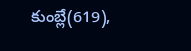కుంబ్లే(619),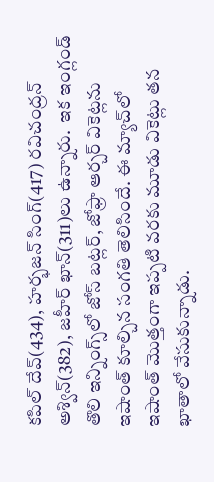కపిల్‌ దేవ్‌(434), హర్భజన్‌ సింగ్‌(417) రవిచంద్రన్ అశ్విన్(382), జహీర్‌ ఖాన్‌(311)లు ఉన్నారు.  ఇక ఇంగ్లండ్‌ తొలి ఇన్నింగ్స్‌లో జోస్‌ బట్లర్‌, జోఫ్రా ఆర్చర్‌ వికెట్లను ఇషాంత్‌ కూల్చిన సంగతి తెలిసిందే. ఈ మ్యాచ్‌లో ఇషాంత్‌ మొత్తంగా ఇప్పటి వరకు మూడు వికెట్లు తన ఖాతాలో వేసుకున్నాడు.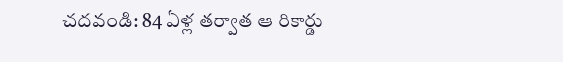చదవండి: 84 ఏళ్ల తర్వాత ఆ రికార్డు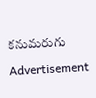కనుమరుగు

Advertisement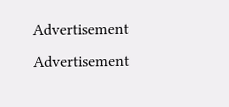Advertisement
Advertisement